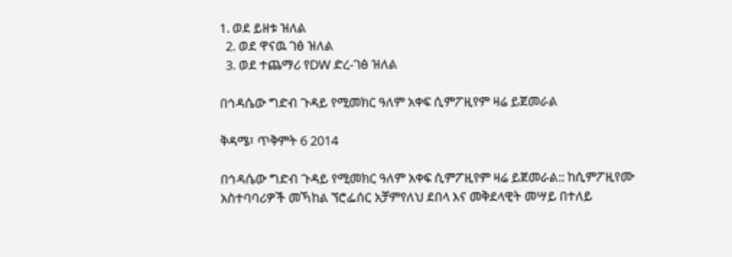1. ወደ ይዘቱ ዝለል
  2. ወደ ዋናዉ ገፅ ዝለል
  3. ወደ ተጨማሪ የDW ድረ-ገፅ ዝለል

በኅዳሴው ግድብ ጉዳይ የሚመክር ዓለም አቀፍ ሲምፖዚየም ዛሬ ይጀመራል

ቅዳሜ፣ ጥቅምት 6 2014

በኅዳሴው ግድብ ጉዳይ የሚመክር ዓለም አቀፍ ሲምፖዚየም ዛሬ ይጀመራል:: ከሲምፖዚየሙ አስተባባሪዎች መኻከል ኘሮፌሰር አቻምየለህ ደበላ እና መቅደላዊት መሣይ በተለይ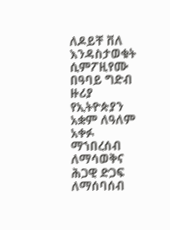ለዶይቸ ቨለ እንዳስታወቁት ሲምፖዚየሙ በዓባይ ግድብ ዙሪያ የኢትዮጵያን አቋም ለዓለም አቀፉ ማኀበረሰብ ለማሳወቅና ሕጋዊ ድጋፍ ለማሰባሰብ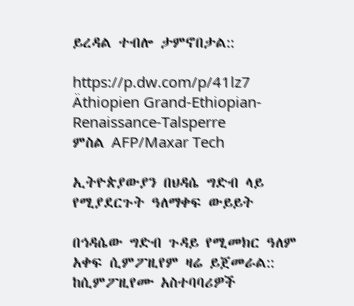ይረዳል ተብሎ ታምኖበታል::

https://p.dw.com/p/41lz7
Äthiopien Grand-Ethiopian-Renaissance-Talsperre
ምስል AFP/Maxar Tech

ኢትዮጵያውያን በህዳሴ ግድብ ላይ የሚያደርጉት ዓለማቀፍ ውይይት

በኅዳሴው ግድብ ጉዳይ የሚመክር ዓለም አቀፍ ሲምፖዚየም ዛሬ ይጀመራል:: ከሲምፖዚየሙ አስተባባሪዎች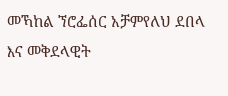መኻከል ኘሮፌሰር አቻምየለህ ደበላ እና መቅደላዊት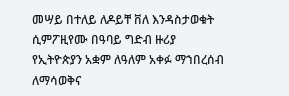መሣይ በተለይ ለዶይቸ ቨለ እንዳስታወቁት ሲምፖዚየሙ በዓባይ ግድብ ዙሪያ የኢትዮጵያን አቋም ለዓለም አቀፉ ማኀበረሰብ ለማሳወቅና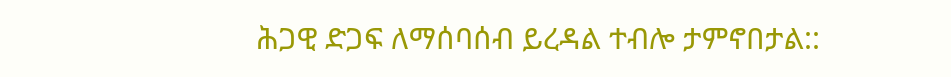ሕጋዊ ድጋፍ ለማሰባሰብ ይረዳል ተብሎ ታምኖበታል::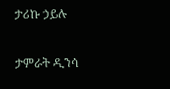ታሪኩ ኃይሉ

ታምራት ዲንሳ